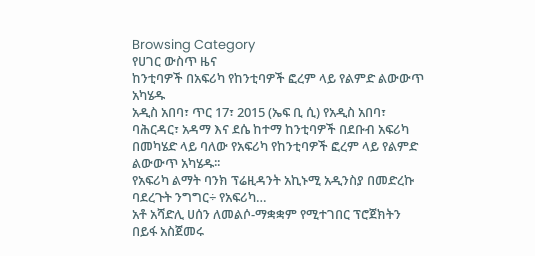Browsing Category
የሀገር ውስጥ ዜና
ከንቲባዎች በአፍሪካ የከንቲባዎች ፎረም ላይ የልምድ ልውውጥ አካሄዱ
አዲስ አበባ፣ ጥር 17፣ 2015 (ኤፍ ቢ ሲ) የአዲስ አበባ፣ ባሕርዳር፣ አዳማ እና ደሴ ከተማ ከንቲባዎች በደቡብ አፍሪካ በመካሄድ ላይ ባለው የአፍሪካ የከንቲባዎች ፎረም ላይ የልምድ ልውውጥ አካሄዱ፡፡
የአፍሪካ ልማት ባንክ ፕሬዚዳንት አኪኑሚ አዲንስያ በመድረኩ ባደረጉት ንግግር÷ የአፍሪካ…
አቶ አሻድሊ ሀሰን ለመልሶ-ማቋቋም የሚተገበር ፕሮጀክትን በይፋ አስጀመሩ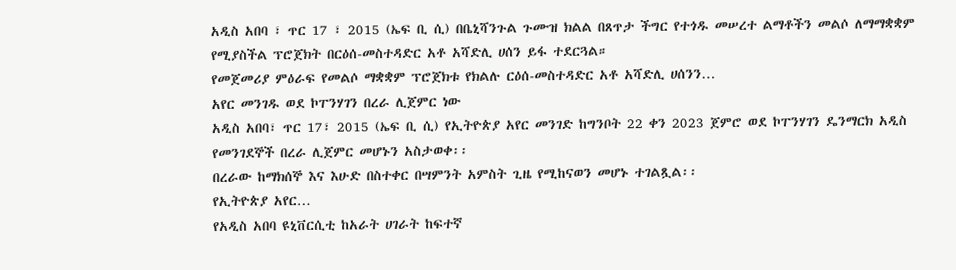አዲስ አበባ ፣ ጥር 17 ፣ 2015 (ኤፍ ቢ ሲ) በቤኒሻንጉል ጉሙዝ ክልል በጸጥታ ችግር የተጎዱ መሠረተ ልማቶችን መልሶ ለማማቋቋም የሚያስችል ፕሮጀክት በርዕሰ-መስተዳድር አቶ አሻድሊ ሀሰን ይፋ ተደርጓል።
የመጀመሪያ ምዕራፍ የመልሶ ማቋቋም ፕሮጀክቱ የክልሉ ርዕሰ-መስተዳድር አቶ አሻድሊ ሀሰንን…
አየር መንገዱ ወደ ኮፐንሃገን በረራ ሊጀምር ነው
አዲስ አበባ፣ ጥር 17፣ 2015 (ኤፍ ቢ ሲ) የኢትዮጵያ አየር መንገድ ከግንቦት 22 ቀን 2023 ጀምሮ ወደ ኮፐንሃገን ዴንማርክ አዲስ የመንገደኞች በረራ ሊጀምር መሆኑን አስታወቀ፡፡
በረራው ከማክሰኞ እና እሁድ በስተቀር በሣምንት አምስት ጊዜ የሚከናወን መሆኑ ተገልጿል፡፡
የኢትዮጵያ አየር…
የአዲስ አበባ ዩኒቨርሲቲ ከአራት ሀገራት ከፍተኛ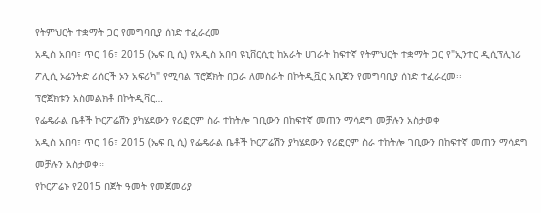የትምህርት ተቋማት ጋር የመግባቢያ ሰነድ ተፈራረመ
አዲስ አበባ፣ ጥር 16፣ 2015 (ኤፍ ቢ ሲ) የአዲስ አበባ ዩኒቨርሲቲ ከአራት ሀገራት ከፍተኛ የትምህርት ተቋማት ጋር የ"ኢንተር ዲሲፕሊነሪ ፖሊሲ ኦሬንትድ ሪሰርች ኦን አፍሪካ" የሚባል ፕሮጀክት በጋራ ለመስራት በኮትዲቯር አቢጃን የመግባቢያ ሰነድ ተፈራረመ፡፡
ፕሮጀክቱን አስመልክቶ በኮትዲቫር…
የፌዴራል ቤቶች ኮርፖሬሽን ያካሄደውን የሪፎርም ስራ ተከትሎ ገቢውን በከፍተኛ መጠን ማሳደግ መቻሉን አስታወቀ
አዲስ አበባ፣ ጥር 16፣ 2015 (ኤፍ ቢ ሲ) የፌዴራል ቤቶች ኮርፖሬሽን ያካሄደውን የሪፎርም ስራ ተከትሎ ገቢውን በከፍተኛ መጠን ማሳደግ መቻሉን አስታወቀ።
የኮርፖሬኑ የ2015 በጀት ዓመት የመጀመሪያ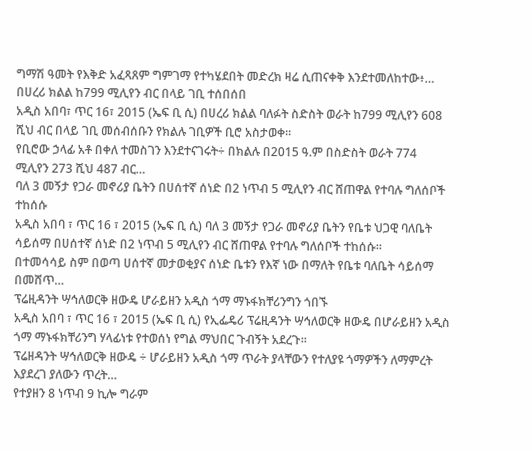ግማሽ ዓመት የእቅድ አፈጻጸም ግምገማ የተካሄደበት መድረክ ዛሬ ሲጠናቀቅ እንደተመለከተው፥…
በሀረሪ ክልል ከ799 ሚሊየን ብር በላይ ገቢ ተሰበሰበ
አዲስ አበባ፣ ጥር 16፣ 2015 (ኤፍ ቢ ሲ) በሀረሪ ክልል ባለፉት ስድስት ወራት ከ799 ሚሊየን 608 ሺህ ብር በላይ ገቢ መሰብሰቡን የክልሉ ገቢዎች ቢሮ አስታወቀ።
የቢሮው ኃላፊ አቶ በቀለ ተመስገን እንደተናገሩት÷ በክልሉ በ2015 ዓ.ም በስድስት ወራት 774 ሚሊየን 273 ሺህ 487 ብር…
ባለ 3 መኝታ የጋራ መኖሪያ ቤትን በሀሰተኛ ሰነድ በ2 ነጥብ 5 ሚሊየን ብር ሸጠዋል የተባሉ ግለሰቦች ተከሰሱ
አዲስ አበባ ፣ ጥር 16 ፣ 2015 (ኤፍ ቢ ሲ) ባለ 3 መኝታ የጋራ መኖሪያ ቤትን የቤቱ ህጋዊ ባለቤት ሳይሰማ በሀሰተኛ ሰነድ በ2 ነጥብ 5 ሚሊየን ብር ሸጠዋል የተባሉ ግለሰቦች ተከሰሱ።
በተመሳሳይ ስም በወጣ ሀሰተኛ መታወቂያና ሰነድ ቤቱን የእኛ ነው በማለት የቤቱ ባለቤት ሳይሰማ በመሸጥ…
ፕሬዚዳንት ሣኅለወርቅ ዘውዴ ሆራይዘን አዲስ ጎማ ማኑፋክቸሪንግን ጎበኙ
አዲስ አበባ ፣ ጥር 16 ፣ 2015 (ኤፍ ቢ ሲ) የኢፌዴሪ ፕሬዚዳንት ሣኅለወርቅ ዘውዴ በሆራይዘን አዲስ ጎማ ማኑፋክቸሪንግ ሃላፊነቱ የተወሰነ የግል ማህበር ጉብኝት አደረጉ፡፡
ፕሬዘዳንት ሣኅለወርቅ ዘውዴ ÷ ሆራይዘን አዲስ ጎማ ጥራት ያላቸውን የተለያዩ ጎማዎችን ለማምረት እያደረገ ያለውን ጥረት…
የተያዘን 8 ነጥብ 9 ኪሎ ግራም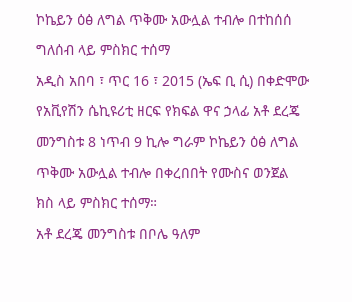ኮኬይን ዕፅ ለግል ጥቅሙ አውሏል ተብሎ በተከሰሰ ግለሰብ ላይ ምስክር ተሰማ
አዲስ አበባ ፣ ጥር 16 ፣ 2015 (ኤፍ ቢ ሲ) በቀድሞው የአቪየሽን ሴኪዩሪቲ ዘርፍ የክፍል ዋና ኃላፊ አቶ ደረጄ መንግስቱ 8 ነጥብ 9 ኪሎ ግራም ኮኬይን ዕፅ ለግል ጥቅሙ አውሏል ተብሎ በቀረበበት የሙስና ወንጀል ክስ ላይ ምስክር ተሰማ።
አቶ ደረጄ መንግስቱ በቦሌ ዓለም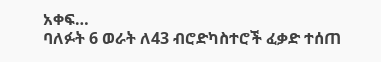አቀፍ…
ባለፉት 6 ወራት ለ43 ብሮድካስተሮች ፈቃድ ተሰጠ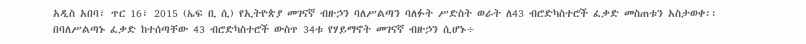አዲስ አበባ፣ ጥር 16፣ 2015 (ኤፍ ቢ ሲ) የኢትዮጵያ መገናኛ ብዙኃን ባለሥልጣን ባለፉት ሥድስት ወራት ለ43 ብሮድካስተሮች ፈቃድ መስጠቱን አስታወቀ፡፡
በባለሥልጣኑ ፈቃድ ከተሰጣቸው 43 ብሮድካስተሮች ውስጥ 34ቱ የሃይማኖት መገናኛ ብዙኃን ሲሆኑ÷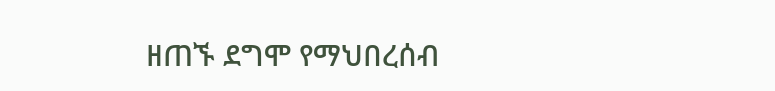ዘጠኙ ደግሞ የማህበረሰብ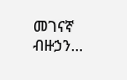መገናኛ ብዙኃን…